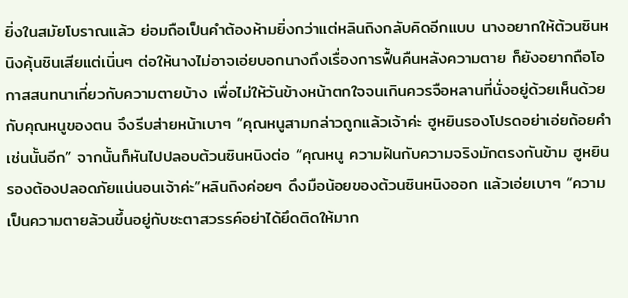ยิ่งในสมัยโบราณแล้ว ย่อมถือเป็นคำต้องห้ามยิ่งกว่าแต่หลินถิงกลับคิดอีกแบบ นางอยากให้ต้วนซินหนิงคุ้นชินเสียแต่เนิ่นๆ ต่อให้นางไม่อาจเอ่ยบอกนางถึงเรื่องการฟื้นคืนหลังความตาย ก็ยังอยากถือโอกาสสนทนาเกี่ยวกับความตายบ้าง เพื่อไม่ให้วันข้างหน้าตกใจจนเกินควรจือหลานที่นั่งอยู่ด้วยเห็นด้วยกับคุณหนูของตน จึงรีบส่ายหน้าเบาๆ “คุณหนูสามกล่าวถูกแล้วเจ้าค่ะ ฮูหยินรองโปรดอย่าเอ่ยถ้อยคำเช่นนั้นอีก” จากนั้นก็หันไปปลอบต้วนซินหนิงต่อ “คุณหนู ความฝันกับความจริงมักตรงกันข้าม ฮูหยินรองต้องปลอดภัยแน่นอนเจ้าค่ะ”หลินถิงค่อยๆ ดึงมือน้อยของต้วนซินหนิงออก แล้วเอ่ยเบาๆ “ความเป็นความตายล้วนขึ้นอยู่กับชะตาสวรรค์อย่าได้ยึดติดให้มาก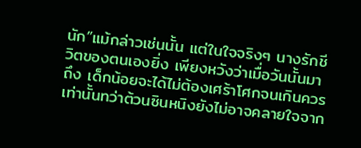นัก”แม้กล่าวเช่นนั้น แต่ในใจจริงๆ นางรักชีวิตของตนเองยิ่ง เพียงหวังว่าเมื่อวันนั้นมาถึง เด็กน้อยจะได้ไม่ต้องเศร้าโศกจนเกินควรเท่านั้นทว่าต้วนซินหนิงยังไม่อาจคลายใจจาก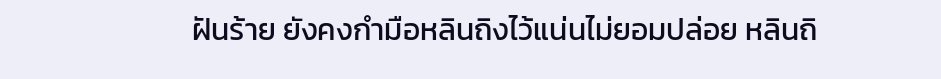ฝันร้าย ยังคงกำมือหลินถิงไว้แน่นไม่ยอมปล่อย หลินถิ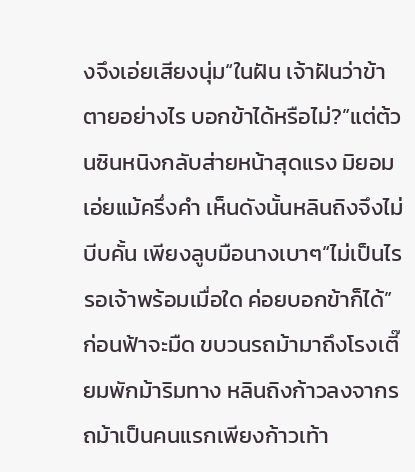งจึงเอ่ยเสียงนุ่ม“ในฝัน เจ้าฝันว่าข้าตายอย่างไร บอกข้าได้หรือไม่?”แต่ต้วนซินหนิงกลับส่ายหน้าสุดแรง มิยอมเอ่ยแม้ครึ่งคำ เห็นดังนั้นหลินถิงจึงไม่บีบคั้น เพียงลูบมือนางเบาๆ“ไม่เป็นไร รอเจ้าพร้อมเมื่อใด ค่อยบอกข้าก็ได้”ก่อนฟ้าจะมืด ขบวนรถม้ามาถึงโรงเตี๊ยมพักม้าริมทาง หลินถิงก้าวลงจากรถม้าเป็นคนแรกเพียงก้าวเท้า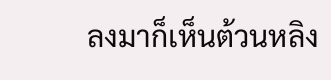ลงมาก็เห็นต้วนหลิง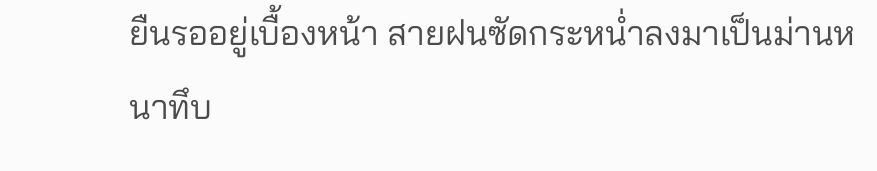ยืนรออยู่เบื้องหน้า สายฝนซัดกระหน่ำลงมาเป็นม่านหนาทึบ